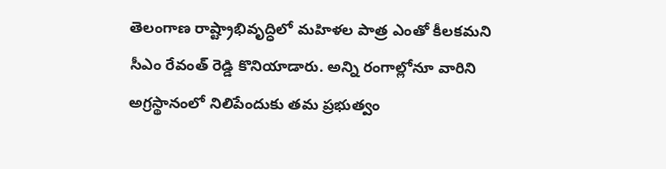తెలంగాణ రాష్ట్రాభివృద్ధిలో మహిళల పాత్ర ఎంతో కీలకమని సీఎం రేవంత్ రెడ్డి కొనియాడారు. అన్ని రంగాల్లోనూ వారిని అగ్రస్థానంలో నిలిపేందుకు తమ ప్రభుత్వం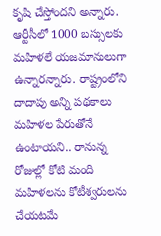కృషి చేస్తోందని అన్నారు. ఆర్టీసీలో 1000 బస్సులకు మహిళలే యజమానులుగా ఉన్నారన్నారు. రాష్ట్రంలోని దాదాపు అన్ని పథకాలు మహిళల పేరుతోనే ఉంటాయని.. రానున్న రోజుల్లో కోటి మంది మహిళలను కోటీశ్వరులను చేయటమే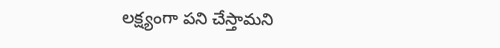లక్ష్యంగా పని చేస్తామని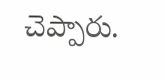చెప్పారు.